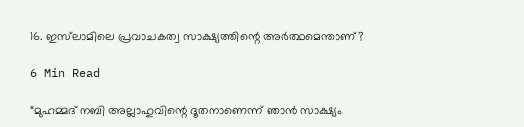16. ഇസ്‌ലാമിലെ പ്രവാചകത്വ സാക്ഷ്യത്തിന്റെ അർത്ഥമെന്താണ്?

6 Min Read

“മുഹമ്മദ് നബി അല്ലാഹുവിന്റെ ദൂതനാണെന്ന് ഞാൻ സാക്ഷ്യം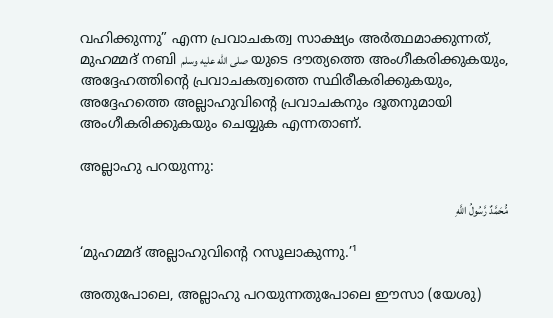വഹിക്കുന്നു” എന്ന പ്രവാചകത്വ സാക്ഷ്യം അർത്ഥമാക്കുന്നത്, മുഹമ്മദ് നബി صلى الله عليه وسلم യുടെ ദൗത്യത്തെ അംഗീകരിക്കുകയും, അദ്ദേഹത്തിന്റെ പ്രവാചകത്വത്തെ സ്ഥിരീകരിക്കുകയും, അദ്ദേഹത്തെ അല്ലാഹുവിന്റെ പ്രവാചകനും ദൂതനുമായി അംഗീകരിക്കുകയും ചെയ്യുക എന്നതാണ്.

അല്ലാഹു പറയുന്നു:

مُّحَمَّدٌ رَّسُولُ اللَّهِ

‘മുഹമ്മദ് അല്ലാഹുവിന്റെ റസൂലാകുന്നു.’¹

അതുപോലെ, അല്ലാഹു പറയുന്നതുപോലെ ഈസാ (യേശു)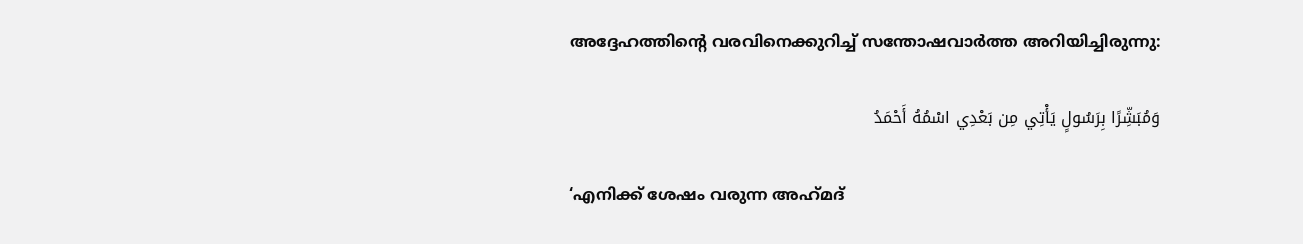അദ്ദേഹത്തിന്റെ വരവിനെക്കുറിച്ച് സന്തോഷവാർത്ത അറിയിച്ചിരുന്നു:

وَمُبَشِّرًا بِرَسُولٍ يَأْتِي مِن بَعْدِي اسْمُهُ أَحْمَدُ

‘എനിക്ക് ശേഷം വരുന്ന അഹ്‌മദ്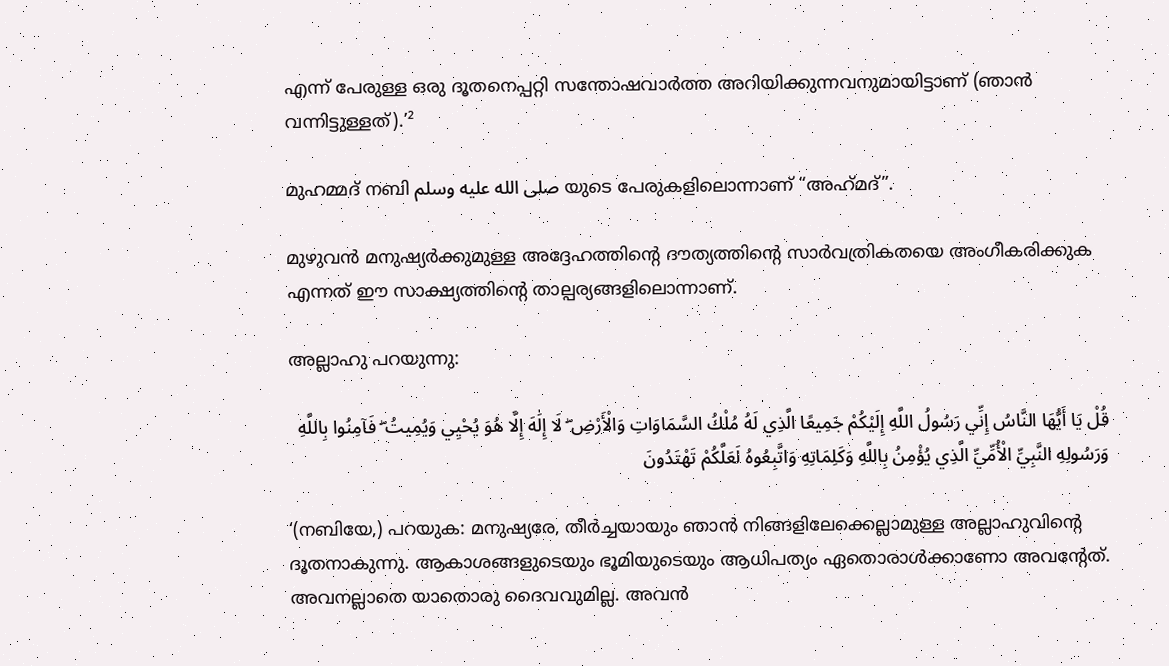എന്ന് പേരുള്ള ഒരു ദൂതനെപ്പറ്റി സന്തോഷവാർത്ത അറിയിക്കുന്നവനുമായിട്ടാണ് (ഞാൻ വന്നിട്ടുള്ളത്).’²

മുഹമ്മദ് നബി صلى الله عليه وسلم യുടെ പേരുകളിലൊന്നാണ് “അഹ്‌മദ്”.

മുഴുവൻ മനുഷ്യർക്കുമുള്ള അദ്ദേഹത്തിന്റെ ദൗത്യത്തിന്റെ സാർവത്രികതയെ അംഗീകരിക്കുക എന്നത് ഈ സാക്ഷ്യത്തിന്റെ താല്പര്യങ്ങളിലൊന്നാണ്.

അല്ലാഹു പറയുന്നു:

قُلْ يَا أَيُّهَا النَّاسُ إِنِّي رَسُولُ اللَّهِ إِلَيْكُمْ جَمِيعًا الَّذِي لَهُ مُلْكُ السَّمَاوَاتِ وَالْأَرْضِ ۖ لَا إِلَٰهَ إِلَّا هُوَ يُحْيِي وَيُمِيتُ ۖ فَآمِنُوا بِاللَّهِ وَرَسُولِهِ النَّبِيِّ الْأُمِّيِّ الَّذِي يُؤْمِنُ بِاللَّهِ وَكَلِمَاتِهِ وَاتَّبِعُوهُ لَعَلَّكُمْ تَهْتَدُونَ

‘(നബിയേ,) പറയുക: മനുഷ്യരേ, തീർച്ചയായും ഞാൻ നിങ്ങളിലേക്കെല്ലാമുള്ള അല്ലാഹുവിന്റെ ദൂതനാകുന്നു. ആകാശങ്ങളുടെയും ഭൂമിയുടെയും ആധിപത്യം ഏതൊരാൾക്കാണോ അവന്റേത്. അവനല്ലാതെ യാതൊരു ദൈവവുമില്ല. അവൻ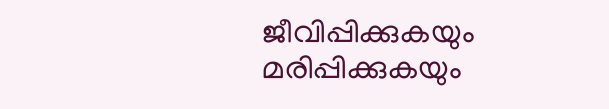ജീവിപ്പിക്കുകയും മരിപ്പിക്കുകയും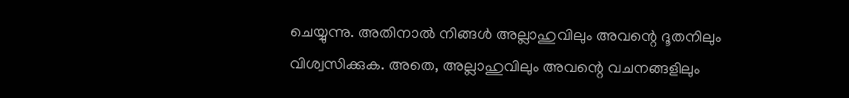ചെയ്യുന്നു. അതിനാൽ നിങ്ങൾ അല്ലാഹുവിലും അവന്റെ ദൂതനിലും വിശ്വസിക്കുക. അതെ, അല്ലാഹുവിലും അവന്റെ വചനങ്ങളിലും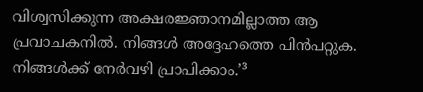വിശ്വസിക്കുന്ന അക്ഷരജ്ഞാനമില്ലാത്ത ആ പ്രവാചകനിൽ. നിങ്ങൾ അദ്ദേഹത്തെ പിൻപറ്റുക. നിങ്ങൾക്ക് നേർവഴി പ്രാപിക്കാം.’³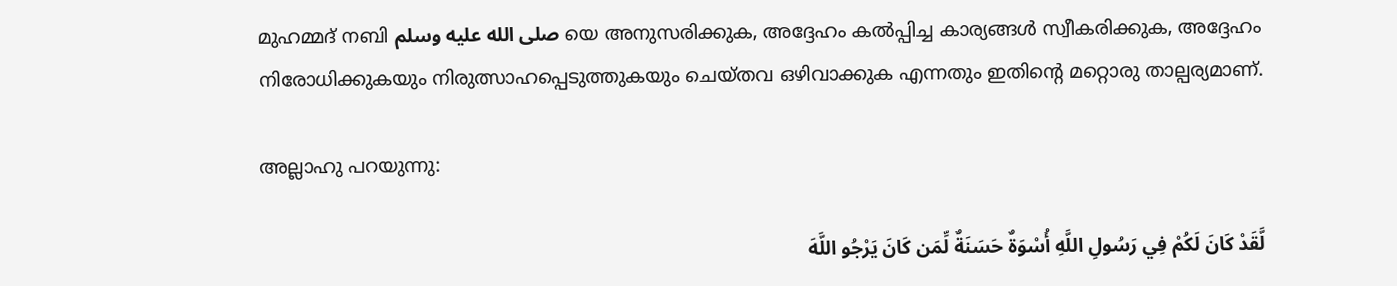മുഹമ്മദ് നബി صلى الله عليه وسلم യെ അനുസരിക്കുക, അദ്ദേഹം കൽപ്പിച്ച കാര്യങ്ങൾ സ്വീകരിക്കുക, അദ്ദേഹം നിരോധിക്കുകയും നിരുത്സാഹപ്പെടുത്തുകയും ചെയ്തവ ഒഴിവാക്കുക എന്നതും ഇതിന്റെ മറ്റൊരു താല്പര്യമാണ്.

അല്ലാഹു പറയുന്നു:

لَّقَدْ كَانَ لَكُمْ فِي رَسُولِ اللَّهِ أُسْوَةٌ حَسَنَةٌ لِّمَن كَانَ يَرْجُو اللَّهَ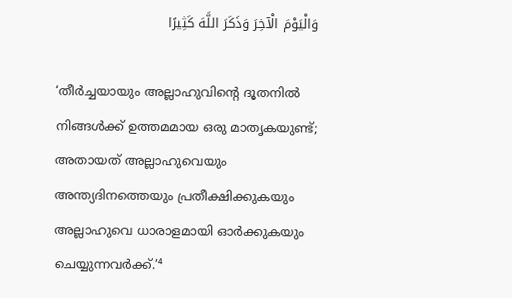وَالْيَوْمَ الْآخِرَ وَذَكَرَ اللَّهَ كَثِيرًا

‘തീർച്ചയായും അല്ലാഹുവിന്റെ ദൂതനിൽ നിങ്ങൾക്ക് ഉത്തമമായ ഒരു മാതൃകയുണ്ട്; അതായത് അല്ലാഹുവെയും അന്ത്യദിനത്തെയും പ്രതീക്ഷിക്കുകയും അല്ലാഹുവെ ധാരാളമായി ഓർക്കുകയും ചെയ്യുന്നവർക്ക്.’⁴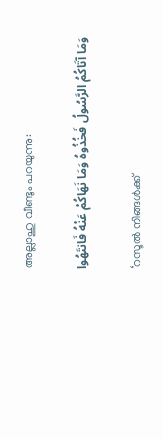അല്ലാഹു വീണ്ടും പറയുന്നു:

وَمَا آتَاكُمُ الرَّسُولُ فَخُذُوهُ وَمَا نَهَاكُمْ عَنْهُ فَانتَهُوا

‘റസൂൽ നിങ്ങൾക്ക്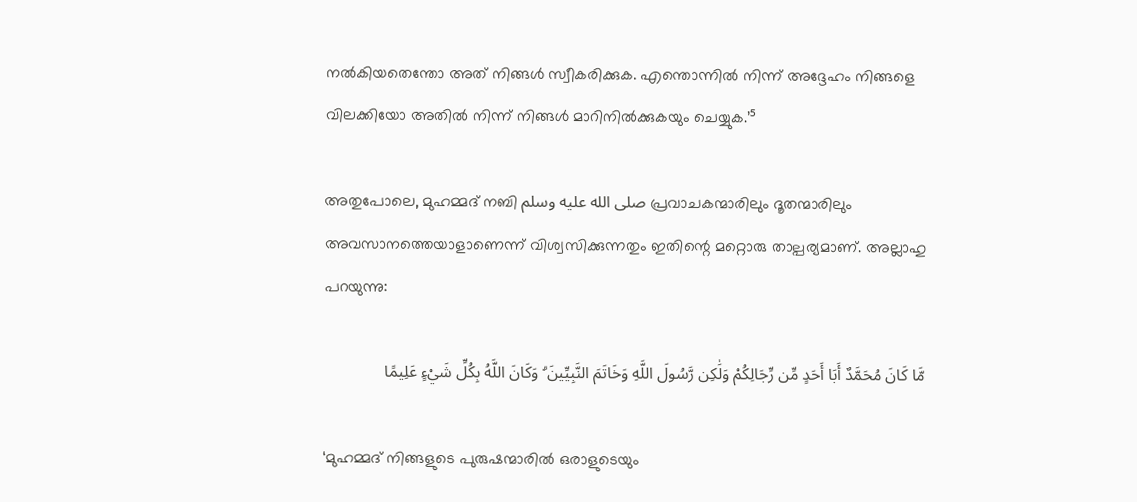നൽകിയതെന്തോ അത് നിങ്ങൾ സ്വീകരിക്കുക. എന്തൊന്നിൽ നിന്ന് അദ്ദേഹം നിങ്ങളെ വിലക്കിയോ അതിൽ നിന്ന് നിങ്ങൾ മാറിനിൽക്കുകയും ചെയ്യുക.’⁵

അതുപോലെ, മുഹമ്മദ് നബി صلى الله عليه وسلم പ്രവാചകന്മാരിലും ദൂതന്മാരിലും അവസാനത്തെയാളാണെന്ന് വിശ്വസിക്കുന്നതും ഇതിന്റെ മറ്റൊരു താല്പര്യമാണ്. അല്ലാഹു പറയുന്നു:

مَّا كَانَ مُحَمَّدٌ أَبَا أَحَدٍ مِّن رِّجَالِكُمْ وَلَٰكِن رَّسُولَ اللَّهِ وَخَاتَمَ النَّبِيِّينَ ۗ وَكَانَ اللَّهُ بِكُلِّ شَيْءٍ عَلِيمًا

‘മുഹമ്മദ് നിങ്ങളുടെ പുരുഷന്മാരിൽ ഒരാളുടെയും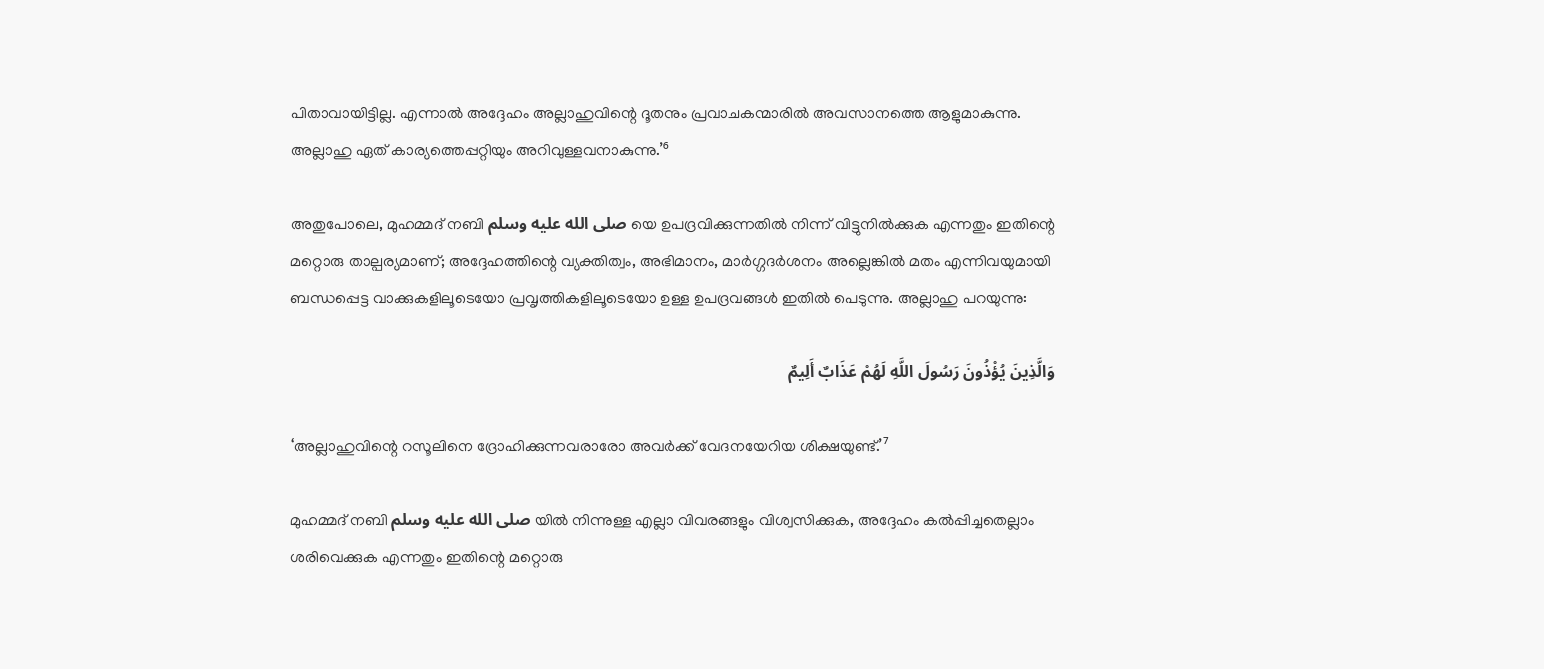പിതാവായിട്ടില്ല. എന്നാൽ അദ്ദേഹം അല്ലാഹുവിന്റെ ദൂതനും പ്രവാചകന്മാരിൽ അവസാനത്തെ ആളുമാകുന്നു. അല്ലാഹു ഏത് കാര്യത്തെപ്പറ്റിയും അറിവുള്ളവനാകുന്നു.’⁶

അതുപോലെ, മുഹമ്മദ് നബി صلى الله عليه وسلم യെ ഉപദ്രവിക്കുന്നതിൽ നിന്ന് വിട്ടുനിൽക്കുക എന്നതും ഇതിന്റെ മറ്റൊരു താല്പര്യമാണ്; അദ്ദേഹത്തിന്റെ വ്യക്തിത്വം, അഭിമാനം, മാർഗ്ഗദർശനം അല്ലെങ്കിൽ മതം എന്നിവയുമായി ബന്ധപ്പെട്ട വാക്കുകളിലൂടെയോ പ്രവൃത്തികളിലൂടെയോ ഉള്ള ഉപദ്രവങ്ങൾ ഇതിൽ പെടുന്നു. അല്ലാഹു പറയുന്നു:

وَالَّذِينَ يُؤْذُونَ رَسُولَ اللَّهِ لَهُمْ عَذَابٌ أَلِيمٌ

‘അല്ലാഹുവിന്റെ റസൂലിനെ ദ്രോഹിക്കുന്നവരാരോ അവർക്ക് വേദനയേറിയ ശിക്ഷയുണ്ട്.’⁷

മുഹമ്മദ് നബി صلى الله عليه وسلم യിൽ നിന്നുള്ള എല്ലാ വിവരങ്ങളും വിശ്വസിക്കുക, അദ്ദേഹം കൽപ്പിച്ചതെല്ലാം ശരിവെക്കുക എന്നതും ഇതിന്റെ മറ്റൊരു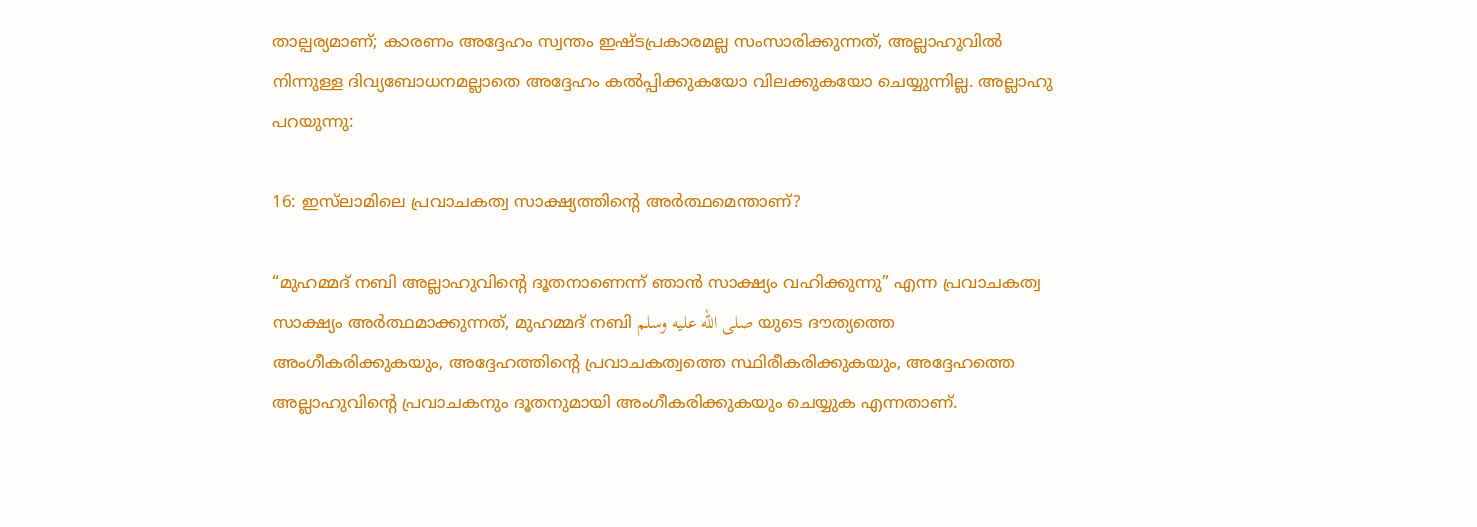താല്പര്യമാണ്; കാരണം അദ്ദേഹം സ്വന്തം ഇഷ്ടപ്രകാരമല്ല സംസാരിക്കുന്നത്, അല്ലാഹുവിൽ നിന്നുള്ള ദിവ്യബോധനമല്ലാതെ അദ്ദേഹം കൽപ്പിക്കുകയോ വിലക്കുകയോ ചെയ്യുന്നില്ല. അല്ലാഹു പറയുന്നു:

16: ഇസ്‌ലാമിലെ പ്രവാചകത്വ സാക്ഷ്യത്തിന്റെ അർത്ഥമെന്താണ്?

“മുഹമ്മദ് നബി അല്ലാഹുവിന്റെ ദൂതനാണെന്ന് ഞാൻ സാക്ഷ്യം വഹിക്കുന്നു” എന്ന പ്രവാചകത്വ സാക്ഷ്യം അർത്ഥമാക്കുന്നത്, മുഹമ്മദ് നബി صلى الله عليه وسلم യുടെ ദൗത്യത്തെ അംഗീകരിക്കുകയും, അദ്ദേഹത്തിന്റെ പ്രവാചകത്വത്തെ സ്ഥിരീകരിക്കുകയും, അദ്ദേഹത്തെ അല്ലാഹുവിന്റെ പ്രവാചകനും ദൂതനുമായി അംഗീകരിക്കുകയും ചെയ്യുക എന്നതാണ്.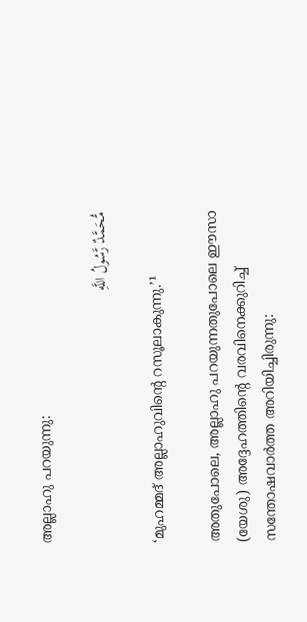അല്ലാഹു പറയുന്നു:

مُّحَمَّدٌ رَّسُولُ اللَّهِ

‘മുഹമ്മദ് അല്ലാഹുവിന്റെ റസൂലാകുന്നു.’¹

അതുപോലെ, അല്ലാഹു പറയുന്നതുപോലെ ഈസാ (യേശു) അദ്ദേഹത്തിന്റെ വരവിനെക്കുറിച്ച് സന്തോഷവാർത്ത അറിയിച്ചിരുന്നു: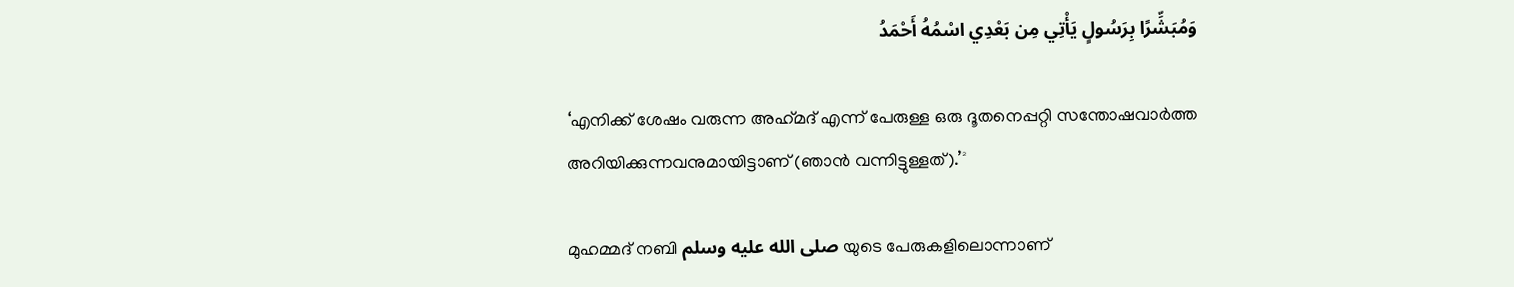وَمُبَشِّرًا بِرَسُولٍ يَأْتِي مِن بَعْدِي اسْمُهُ أَحْمَدُ

‘എനിക്ക് ശേഷം വരുന്ന അഹ്‌മദ് എന്ന് പേരുള്ള ഒരു ദൂതനെപ്പറ്റി സന്തോഷവാർത്ത അറിയിക്കുന്നവനുമായിട്ടാണ് (ഞാൻ വന്നിട്ടുള്ളത്).’²

മുഹമ്മദ് നബി صلى الله عليه وسلم യുടെ പേരുകളിലൊന്നാണ്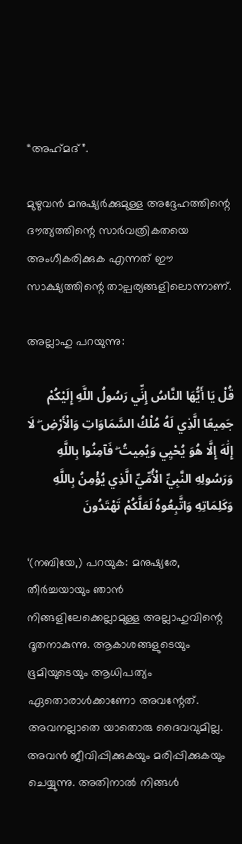“അഹ്‌മദ്”.

മുഴുവൻ മനുഷ്യർക്കുമുള്ള അദ്ദേഹത്തിന്റെ ദൗത്യത്തിന്റെ സാർവത്രികതയെ അംഗീകരിക്കുക എന്നത് ഈ സാക്ഷ്യത്തിന്റെ താല്പര്യങ്ങളിലൊന്നാണ്.

അല്ലാഹു പറയുന്നു:

قُلْ يَا أَيُّهَا النَّاسُ إِنِّي رَسُولُ اللَّهِ إِلَيْكُمْ جَمِيعًا الَّذِي لَهُ مُلْكُ السَّمَاوَاتِ وَالْأَرْضِ ۖ لَا إِلَٰهَ إِلَّا هُوَ يُحْيِي وَيُمِيتُ ۖ فَآمِنُوا بِاللَّهِ وَرَسُولِهِ النَّبِيِّ الْأُمِّيِّ الَّذِي يُؤْمِنُ بِاللَّهِ وَكَلِمَاتِهِ وَاتَّبِعُوهُ لَعَلَّكُمْ تَهْتَدُونَ

‘(നബിയേ,) പറയുക: മനുഷ്യരേ, തീർച്ചയായും ഞാൻ നിങ്ങളിലേക്കെല്ലാമുള്ള അല്ലാഹുവിന്റെ ദൂതനാകുന്നു. ആകാശങ്ങളുടെയും ഭൂമിയുടെയും ആധിപത്യം ഏതൊരാൾക്കാണോ അവന്റേത്. അവനല്ലാതെ യാതൊരു ദൈവവുമില്ല. അവൻ ജീവിപ്പിക്കുകയും മരിപ്പിക്കുകയും ചെയ്യുന്നു. അതിനാൽ നിങ്ങൾ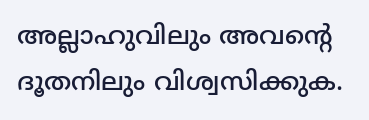അല്ലാഹുവിലും അവന്റെ ദൂതനിലും വിശ്വസിക്കുക.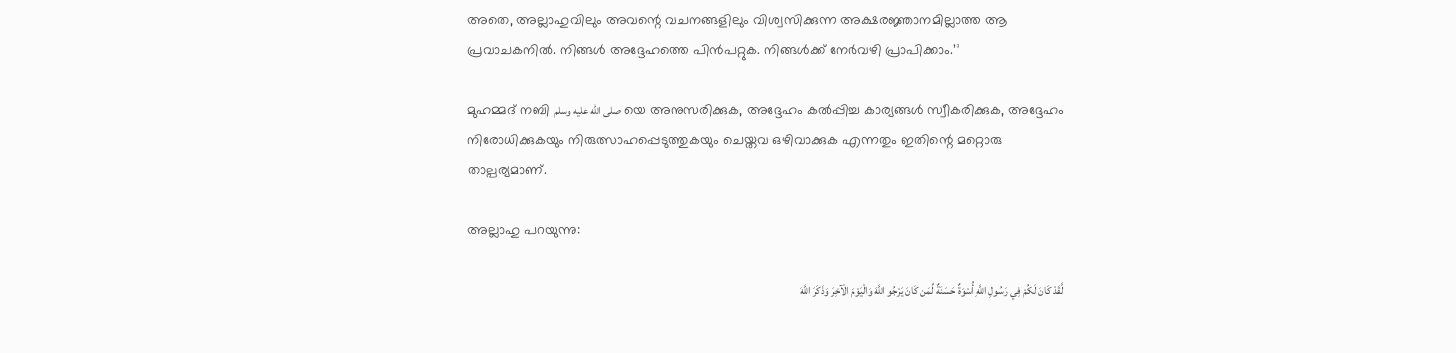അതെ, അല്ലാഹുവിലും അവന്റെ വചനങ്ങളിലും വിശ്വസിക്കുന്ന അക്ഷരജ്ഞാനമില്ലാത്ത ആ പ്രവാചകനിൽ. നിങ്ങൾ അദ്ദേഹത്തെ പിൻപറ്റുക. നിങ്ങൾക്ക് നേർവഴി പ്രാപിക്കാം.’³

മുഹമ്മദ് നബി صلى الله عليه وسلم യെ അനുസരിക്കുക, അദ്ദേഹം കൽപ്പിച്ച കാര്യങ്ങൾ സ്വീകരിക്കുക, അദ്ദേഹം നിരോധിക്കുകയും നിരുത്സാഹപ്പെടുത്തുകയും ചെയ്തവ ഒഴിവാക്കുക എന്നതും ഇതിന്റെ മറ്റൊരു താല്പര്യമാണ്.

അല്ലാഹു പറയുന്നു:

لَّقَدْ كَانَ لَكُمْ فِي رَسُولِ اللَّهِ أُسْوَةٌ حَسَنَةٌ لِّمَن كَانَ يَرْجُو اللَّهَ وَالْيَوْمَ الْآخِرَ وَذَكَرَ اللَّهَ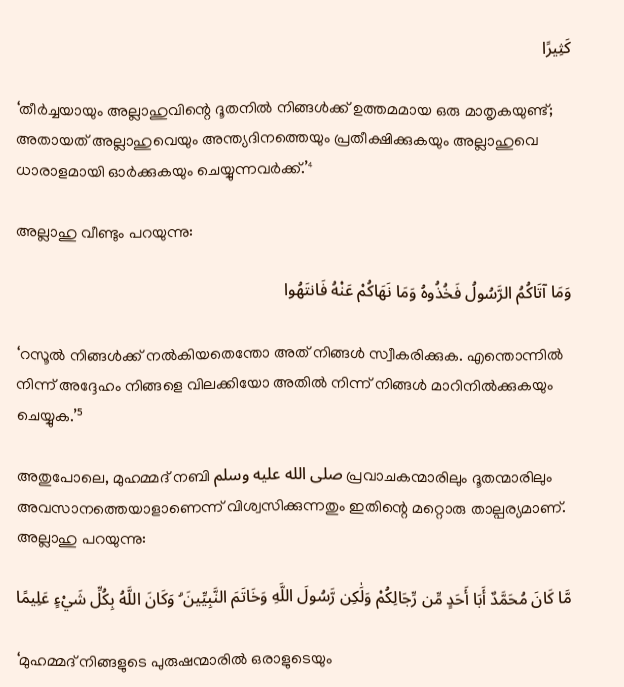كَثِيرًا

‘തീർച്ചയായും അല്ലാഹുവിന്റെ ദൂതനിൽ നിങ്ങൾക്ക് ഉത്തമമായ ഒരു മാതൃകയുണ്ട്; അതായത് അല്ലാഹുവെയും അന്ത്യദിനത്തെയും പ്രതീക്ഷിക്കുകയും അല്ലാഹുവെ ധാരാളമായി ഓർക്കുകയും ചെയ്യുന്നവർക്ക്.’⁴

അല്ലാഹു വീണ്ടും പറയുന്നു:

وَمَا آتَاكُمُ الرَّسُولُ فَخُذُوهُ وَمَا نَهَاكُمْ عَنْهُ فَانتَهُوا

‘റസൂൽ നിങ്ങൾക്ക് നൽകിയതെന്തോ അത് നിങ്ങൾ സ്വീകരിക്കുക. എന്തൊന്നിൽ നിന്ന് അദ്ദേഹം നിങ്ങളെ വിലക്കിയോ അതിൽ നിന്ന് നിങ്ങൾ മാറിനിൽക്കുകയും ചെയ്യുക.’⁵

അതുപോലെ, മുഹമ്മദ് നബി صلى الله عليه وسلم പ്രവാചകന്മാരിലും ദൂതന്മാരിലും അവസാനത്തെയാളാണെന്ന് വിശ്വസിക്കുന്നതും ഇതിന്റെ മറ്റൊരു താല്പര്യമാണ്. അല്ലാഹു പറയുന്നു:

مَّا كَانَ مُحَمَّدٌ أَبَا أَحَدٍ مِّن رِّجَالِكُمْ وَلَٰكِن رَّسُولَ اللَّهِ وَخَاتَمَ النَّبِيِّينَ ۗ وَكَانَ اللَّهُ بِكُلِّ شَيْءٍ عَلِيمًا

‘മുഹമ്മദ് നിങ്ങളുടെ പുരുഷന്മാരിൽ ഒരാളുടെയും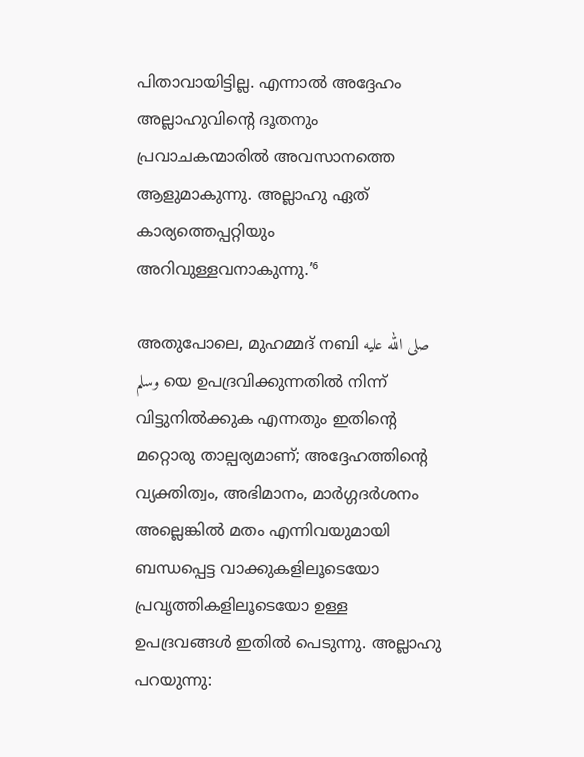പിതാവായിട്ടില്ല. എന്നാൽ അദ്ദേഹം അല്ലാഹുവിന്റെ ദൂതനും പ്രവാചകന്മാരിൽ അവസാനത്തെ ആളുമാകുന്നു. അല്ലാഹു ഏത് കാര്യത്തെപ്പറ്റിയും അറിവുള്ളവനാകുന്നു.’⁶

അതുപോലെ, മുഹമ്മദ് നബി صلى الله عليه وسلم യെ ഉപദ്രവിക്കുന്നതിൽ നിന്ന് വിട്ടുനിൽക്കുക എന്നതും ഇതിന്റെ മറ്റൊരു താല്പര്യമാണ്; അദ്ദേഹത്തിന്റെ വ്യക്തിത്വം, അഭിമാനം, മാർഗ്ഗദർശനം അല്ലെങ്കിൽ മതം എന്നിവയുമായി ബന്ധപ്പെട്ട വാക്കുകളിലൂടെയോ പ്രവൃത്തികളിലൂടെയോ ഉള്ള ഉപദ്രവങ്ങൾ ഇതിൽ പെടുന്നു. അല്ലാഹു പറയുന്നു: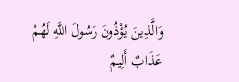وَالَّذِينَ يُؤْذُونَ رَسُولَ اللَّهِ لَهُمْ عَذَابٌ أَلِيمٌ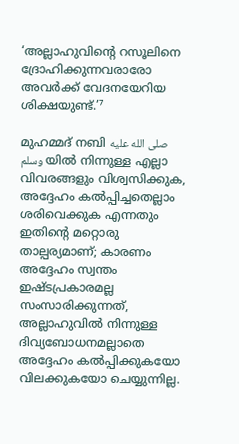‘അല്ലാഹുവിന്റെ റസൂലിനെ ദ്രോഹിക്കുന്നവരാരോ അവർക്ക് വേദനയേറിയ ശിക്ഷയുണ്ട്.’⁷

മുഹമ്മദ് നബി صلى الله عليه وسلم യിൽ നിന്നുള്ള എല്ലാ വിവരങ്ങളും വിശ്വസിക്കുക, അദ്ദേഹം കൽപ്പിച്ചതെല്ലാം ശരിവെക്കുക എന്നതും ഇതിന്റെ മറ്റൊരു താല്പര്യമാണ്; കാരണം അദ്ദേഹം സ്വന്തം ഇഷ്ടപ്രകാരമല്ല സംസാരിക്കുന്നത്, അല്ലാഹുവിൽ നിന്നുള്ള ദിവ്യബോധനമല്ലാതെ അദ്ദേഹം കൽപ്പിക്കുകയോ വിലക്കുകയോ ചെയ്യുന്നില്ല.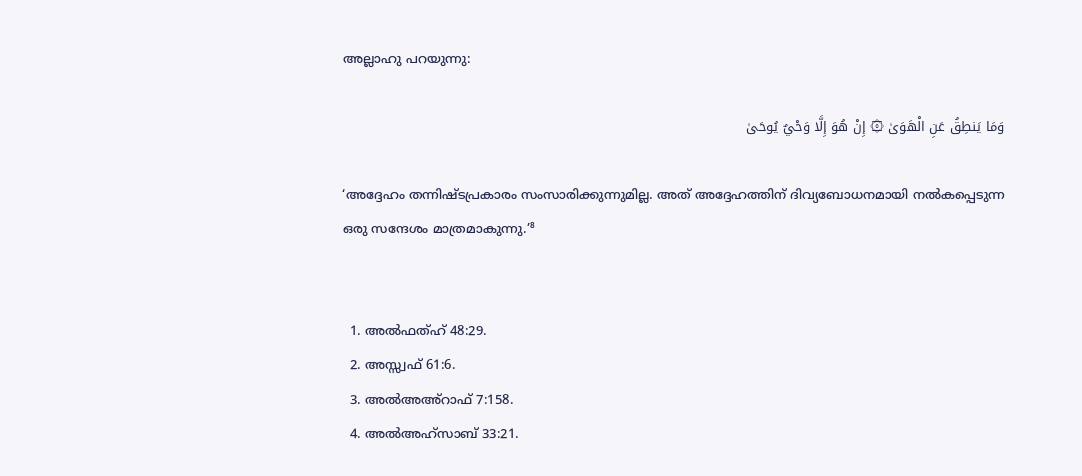അല്ലാഹു പറയുന്നു:

وَمَا يَنطِقُ عَنِ الْهَوَىٰ ۞ إِنْ هُوَ إِلَّا وَحْيٌ يُوحَىٰ

‘അദ്ദേഹം തന്നിഷ്ടപ്രകാരം സംസാരിക്കുന്നുമില്ല. അത് അദ്ദേഹത്തിന് ദിവ്യബോധനമായി നൽകപ്പെടുന്ന ഒരു സന്ദേശം മാത്രമാകുന്നു.’⁸


  1. അൽഫത്ഹ് 48:29.
  2. അസ്സ്വഫ് 61:6.
  3. അൽഅഅ്റാഫ് 7:158.
  4. അൽഅഹ്സാബ് 33:21.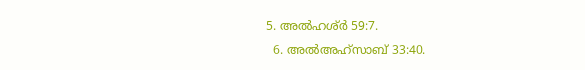5. അൽഹശ്ർ 59:7.
  6. അൽഅഹ്സാബ് 33:40.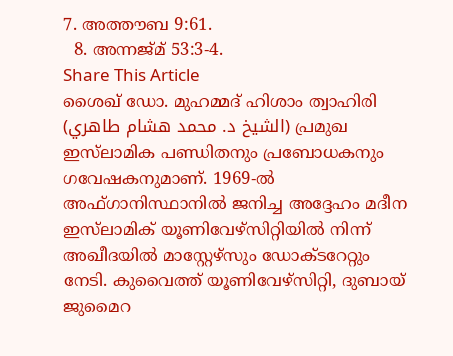7. അത്തൗബ 9:61.
  8. അന്നജ്മ് 53:3-4.
Share This Article
ശൈഖ് ഡോ. മുഹമ്മദ് ഹിശാം ത്വാഹിരി (الشيخ د. محمد هشام طاهري) പ്രമുഖ ഇസ്‌ലാമിക പണ്ഡിതനും പ്രബോധകനും ഗവേഷകനുമാണ്. 1969-ൽ അഫ്ഗാനിസ്ഥാനിൽ ജനിച്ച അദ്ദേഹം മദീന ഇസ്‌ലാമിക് യൂണിവേഴ്‌സിറ്റിയിൽ നിന്ന് അഖീദയിൽ മാസ്റ്റേഴ്‌സും ഡോക്ടറേറ്റും നേടി. കുവൈത്ത് യൂണിവേഴ്‌സിറ്റി, ദുബായ് ജുമൈറ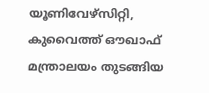യൂണിവേഴ്‌സിറ്റി, കുവൈത്ത് ഔഖാഫ് മന്ത്രാലയം തുടങ്ങിയ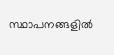സ്ഥാപനങ്ങളിൽ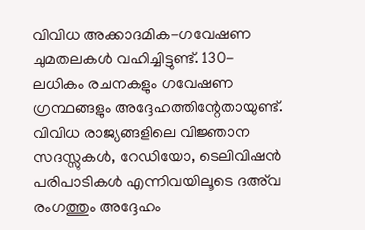വിവിധ അക്കാദമിക-ഗവേഷണ ചുമതലകൾ വഹിച്ചിട്ടുണ്ട്. 130-ലധികം രചനകളും ഗവേഷണ ഗ്രന്ഥങ്ങളും അദ്ദേഹത്തിന്റേതായുണ്ട്. വിവിധ രാജ്യങ്ങളിലെ വിജ്ഞാന സദസ്സുകൾ, റേഡിയോ, ടെലിവിഷൻ പരിപാടികൾ എന്നിവയിലൂടെ ദഅ്‌വ രംഗത്തും അദ്ദേഹം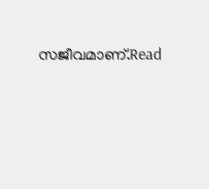സജീവമാണ്.Read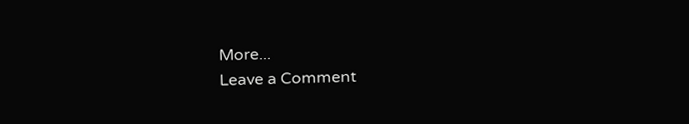More...
Leave a Comment